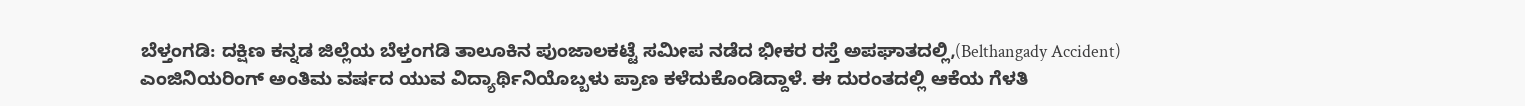ಬೆಳ್ತಂಗಡಿ: ದಕ್ಷಿಣ ಕನ್ನಡ ಜಿಲ್ಲೆಯ ಬೆಳ್ತಂಗಡಿ ತಾಲೂಕಿನ ಪುಂಜಾಲಕಟ್ಟೆ ಸಮೀಪ ನಡೆದ ಭೀಕರ ರಸ್ತೆ ಅಪಘಾತದಲ್ಲಿ,(Belthangady Accident) ಎಂಜಿನಿಯರಿಂಗ್ ಅಂತಿಮ ವರ್ಷದ ಯುವ ವಿದ್ಯಾರ್ಥಿನಿಯೊಬ್ಬಳು ಪ್ರಾಣ ಕಳೆದುಕೊಂಡಿದ್ದಾಳೆ. ಈ ದುರಂತದಲ್ಲಿ ಆಕೆಯ ಗೆಳತಿ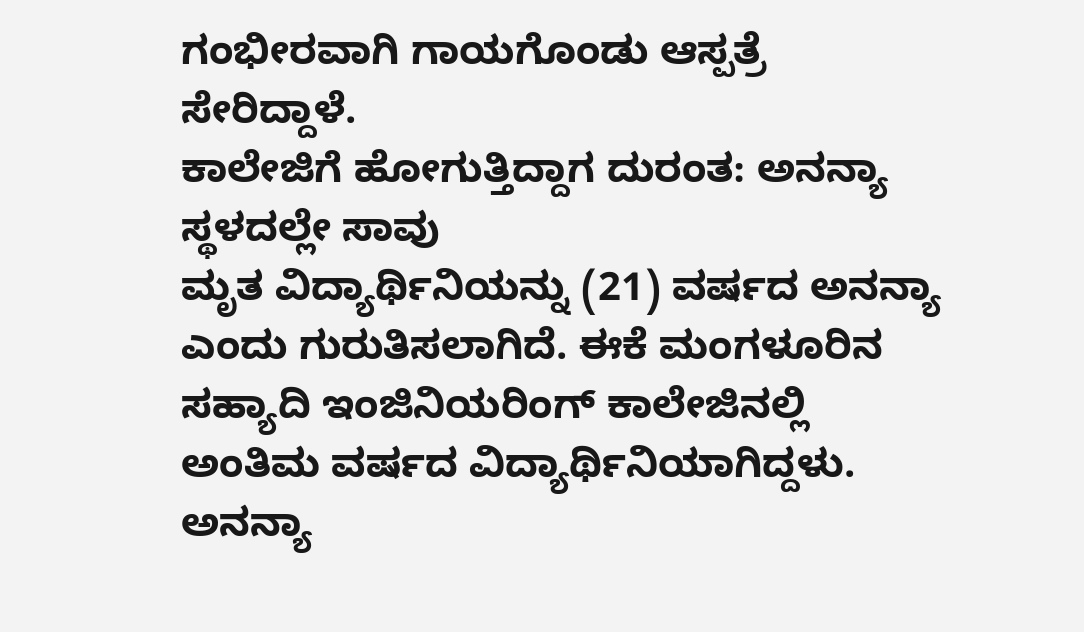ಗಂಭೀರವಾಗಿ ಗಾಯಗೊಂಡು ಆಸ್ಪತ್ರೆ ಸೇರಿದ್ದಾಳೆ.
ಕಾಲೇಜಿಗೆ ಹೋಗುತ್ತಿದ್ದಾಗ ದುರಂತ: ಅನನ್ಯಾ ಸ್ಥಳದಲ್ಲೇ ಸಾವು
ಮೃತ ವಿದ್ಯಾರ್ಥಿನಿಯನ್ನು (21) ವರ್ಷದ ಅನನ್ಯಾ ಎಂದು ಗುರುತಿಸಲಾಗಿದೆ. ಈಕೆ ಮಂಗಳೂರಿನ ಸಹ್ಯಾದಿ ಇಂಜಿನಿಯರಿಂಗ್ ಕಾಲೇಜಿನಲ್ಲಿ ಅಂತಿಮ ವರ್ಷದ ವಿದ್ಯಾರ್ಥಿನಿಯಾಗಿದ್ದಳು. ಅನನ್ಯಾ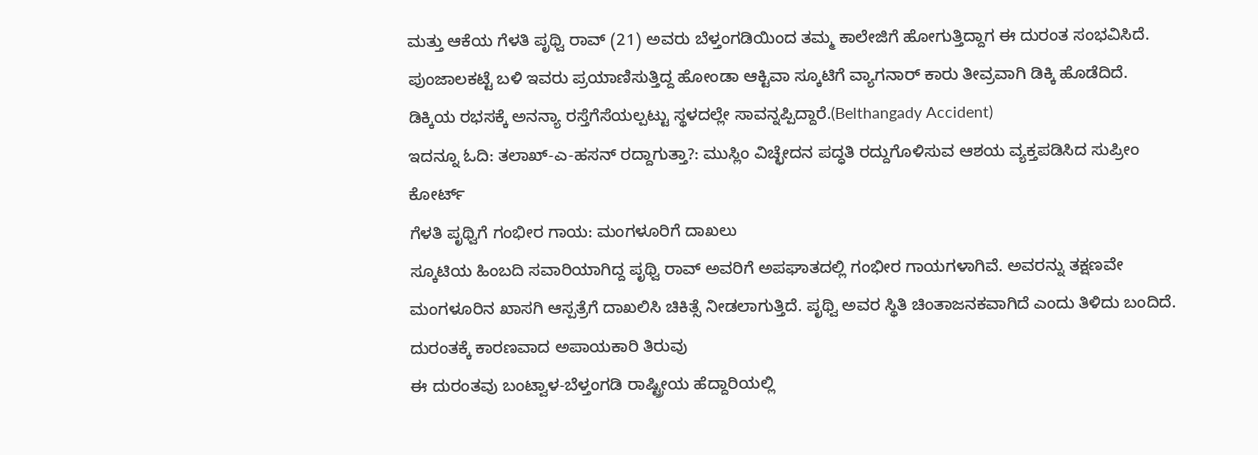ಮತ್ತು ಆಕೆಯ ಗೆಳತಿ ಪೃಥ್ವಿ ರಾವ್ (21) ಅವರು ಬೆಳ್ತಂಗಡಿಯಿಂದ ತಮ್ಮ ಕಾಲೇಜಿಗೆ ಹೋಗುತ್ತಿದ್ದಾಗ ಈ ದುರಂತ ಸಂಭವಿಸಿದೆ. ಪುಂಜಾಲಕಟ್ಟೆ ಬಳಿ ಇವರು ಪ್ರಯಾಣಿಸುತ್ತಿದ್ದ ಹೋಂಡಾ ಆಕ್ಟಿವಾ ಸ್ಕೂಟಿಗೆ ವ್ಯಾಗನಾರ್ ಕಾರು ತೀವ್ರವಾಗಿ ಡಿಕ್ಕಿ ಹೊಡೆದಿದೆ. ಡಿಕ್ಕಿಯ ರಭಸಕ್ಕೆ ಅನನ್ಯಾ ರಸ್ತೆಗೆಸೆಯಲ್ಪಟ್ಟು ಸ್ಥಳದಲ್ಲೇ ಸಾವನ್ನಪ್ಪಿದ್ದಾರೆ.(Belthangady Accident)
ಇದನ್ನೂ ಓದಿ: ತಲಾಖ್-ಎ-ಹಸನ್ ರದ್ದಾಗುತ್ತಾ?: ಮುಸ್ಲಿಂ ವಿಚ್ಛೇದನ ಪದ್ಧತಿ ರದ್ದುಗೊಳಿಸುವ ಆಶಯ ವ್ಯಕ್ತಪಡಿಸಿದ ಸುಪ್ರೀಂ ಕೋರ್ಟ್
ಗೆಳತಿ ಪೃಥ್ವಿಗೆ ಗಂಭೀರ ಗಾಯ: ಮಂಗಳೂರಿಗೆ ದಾಖಲು
ಸ್ಕೂಟಿಯ ಹಿಂಬದಿ ಸವಾರಿಯಾಗಿದ್ದ ಪೃಥ್ವಿ ರಾವ್ ಅವರಿಗೆ ಅಪಘಾತದಲ್ಲಿ ಗಂಭೀರ ಗಾಯಗಳಾಗಿವೆ. ಅವರನ್ನು ತಕ್ಷಣವೇ ಮಂಗಳೂರಿನ ಖಾಸಗಿ ಆಸ್ಪತ್ರೆಗೆ ದಾಖಲಿಸಿ ಚಿಕಿತ್ಸೆ ನೀಡಲಾಗುತ್ತಿದೆ. ಪೃಥ್ವಿ ಅವರ ಸ್ಥಿತಿ ಚಿಂತಾಜನಕವಾಗಿದೆ ಎಂದು ತಿಳಿದು ಬಂದಿದೆ.
ದುರಂತಕ್ಕೆ ಕಾರಣವಾದ ಅಪಾಯಕಾರಿ ತಿರುವು
ಈ ದುರಂತವು ಬಂಟ್ವಾಳ-ಬೆಳ್ತಂಗಡಿ ರಾಷ್ಟ್ರೀಯ ಹೆದ್ದಾರಿಯಲ್ಲಿ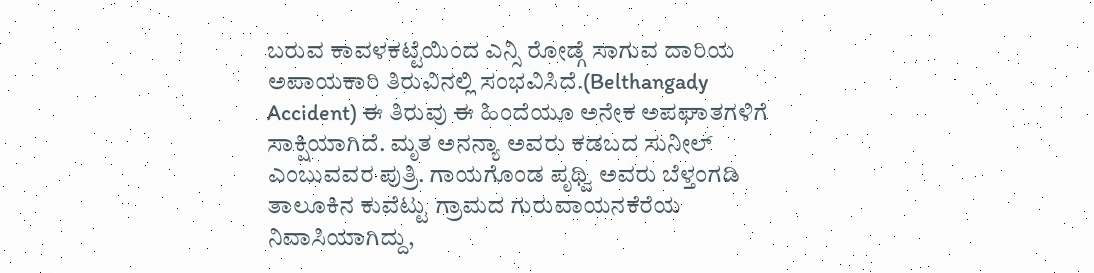ಬರುವ ಕಾವಳಕಟ್ಟೆಯಿಂದ ಎನ್ಸಿ ರೋಡ್ಗೆ ಸಾಗುವ ದಾರಿಯ ಅಪಾಯಕಾರಿ ತಿರುವಿನಲ್ಲಿ ಸಂಭವಿಸಿದೆ.(Belthangady Accident) ಈ ತಿರುವು ಈ ಹಿಂದೆಯೂ ಅನೇಕ ಅಪಘಾತಗಳಿಗೆ ಸಾಕ್ಷಿಯಾಗಿದೆ. ಮೃತ ಅನನ್ಯಾ ಅವರು ಕಡಬದ ಸುನೀಲ್ ಎಂಬುವವರ ಪುತ್ರಿ. ಗಾಯಗೊಂಡ ಪೃಥ್ವಿ ಅವರು ಬೆಳ್ತಂಗಡಿ ತಾಲೂಕಿನ ಕುವೆಟ್ಟು ಗ್ರಾಮದ ಗುರುವಾಯನಕೆರೆಯ ನಿವಾಸಿಯಾಗಿದ್ದು,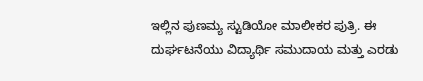ಇಲ್ಲಿನ ಪುಣಮ್ಯ ಸ್ಟುಡಿಯೋ ಮಾಲೀಕರ ಪುತ್ರಿ. ಈ ದುರ್ಘಟನೆಯು ವಿದ್ಯಾರ್ಥಿ ಸಮುದಾಯ ಮತ್ತು ಎರಡು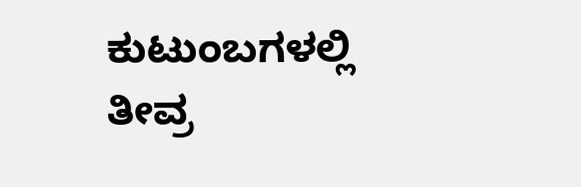ಕುಟುಂಬಗಳಲ್ಲಿ ತೀವ್ರ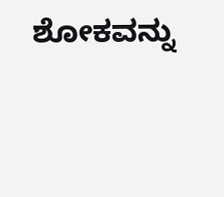ಶೋಕವನ್ನು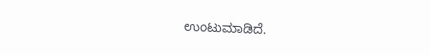ಉಂಟುಮಾಡಿದೆ.